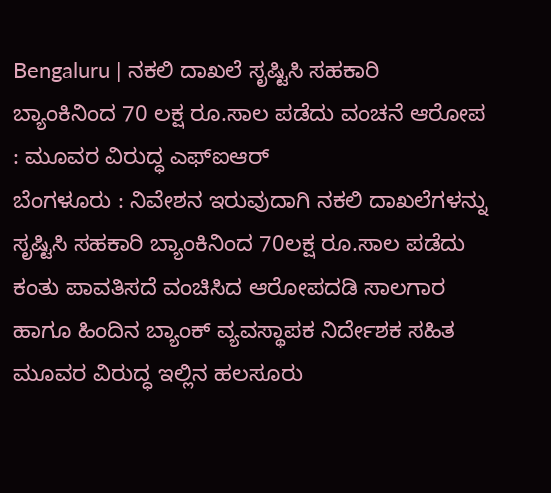Bengaluru | ನಕಲಿ ದಾಖಲೆ ಸೃಷ್ಟಿಸಿ ಸಹಕಾರಿ ಬ್ಯಾಂಕಿನಿಂದ 70 ಲಕ್ಷ ರೂ.ಸಾಲ ಪಡೆದು ವಂಚನೆ ಆರೋಪ : ಮೂವರ ವಿರುದ್ಧ ಎಫ್ಐಆರ್
ಬೆಂಗಳೂರು : ನಿವೇಶನ ಇರುವುದಾಗಿ ನಕಲಿ ದಾಖಲೆಗಳನ್ನು ಸೃಷ್ಟಿಸಿ ಸಹಕಾರಿ ಬ್ಯಾಂಕಿನಿಂದ 70ಲಕ್ಷ ರೂ.ಸಾಲ ಪಡೆದು ಕಂತು ಪಾವತಿಸದೆ ವಂಚಿಸಿದ ಆರೋಪದಡಿ ಸಾಲಗಾರ ಹಾಗೂ ಹಿಂದಿನ ಬ್ಯಾಂಕ್ ವ್ಯವಸ್ಥಾಪಕ ನಿರ್ದೇಶಕ ಸಹಿತ ಮೂವರ ವಿರುದ್ಧ ಇಲ್ಲಿನ ಹಲಸೂರು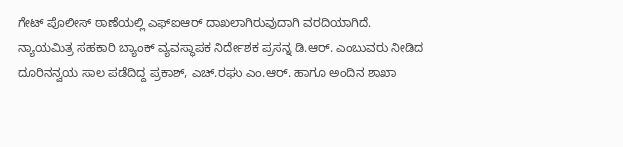ಗೇಟ್ ಪೊಲೀಸ್ ಠಾಣೆಯಲ್ಲಿ ಎಫ್ಐಆರ್ ದಾಖಲಾಗಿರುವುದಾಗಿ ವರದಿಯಾಗಿದೆ.
ನ್ಯಾಯಮಿತ್ರ ಸಹಕಾರಿ ಬ್ಯಾಂಕ್ ವ್ಯವಸ್ಥಾಪಕ ನಿರ್ದೇಶಕ ಪ್ರಸನ್ನ ಡಿ.ಆರ್. ಎಂಬುವರು ನೀಡಿದ ದೂರಿನನ್ವಯ ಸಾಲ ಪಡೆದಿದ್ದ ಪ್ರಕಾಶ್, ಎಚ್.ರಘು ಎಂ.ಆರ್. ಹಾಗೂ ಅಂದಿನ ಶಾಖಾ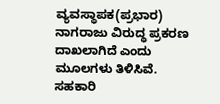ವ್ಯವಸ್ಥಾಪಕ(ಪ್ರಭಾರ) ನಾಗರಾಜು ವಿರುದ್ಧ ಪ್ರಕರಣ ದಾಖಲಾಗಿದೆ ಎಂದು ಮೂಲಗಳು ತಿಳಿಸಿವೆ.
ಸಹಕಾರಿ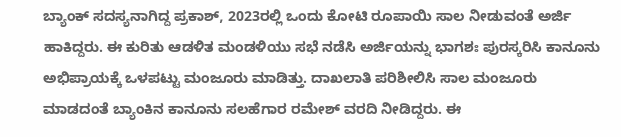ಬ್ಯಾಂಕ್ ಸದಸ್ಯನಾಗಿದ್ದ ಪ್ರಕಾಶ್, 2023ರಲ್ಲಿ ಒಂದು ಕೋಟಿ ರೂಪಾಯಿ ಸಾಲ ನೀಡುವಂತೆ ಅರ್ಜಿ ಹಾಕಿದ್ದರು. ಈ ಕುರಿತು ಆಡಳಿತ ಮಂಡಳಿಯು ಸಭೆ ನಡೆಸಿ ಅರ್ಜಿಯನ್ನು ಭಾಗಶಃ ಪುರಸ್ಕರಿಸಿ ಕಾನೂನು ಅಭಿಪ್ರಾಯಕ್ಕೆ ಒಳಪಟ್ಟು ಮಂಜೂರು ಮಾಡಿತ್ತು. ದಾಖಲಾತಿ ಪರಿಶೀಲಿಸಿ ಸಾಲ ಮಂಜೂರು ಮಾಡದಂತೆ ಬ್ಯಾಂಕಿನ ಕಾನೂನು ಸಲಹೆಗಾರ ರಮೇಶ್ ವರದಿ ನೀಡಿದ್ದರು. ಈ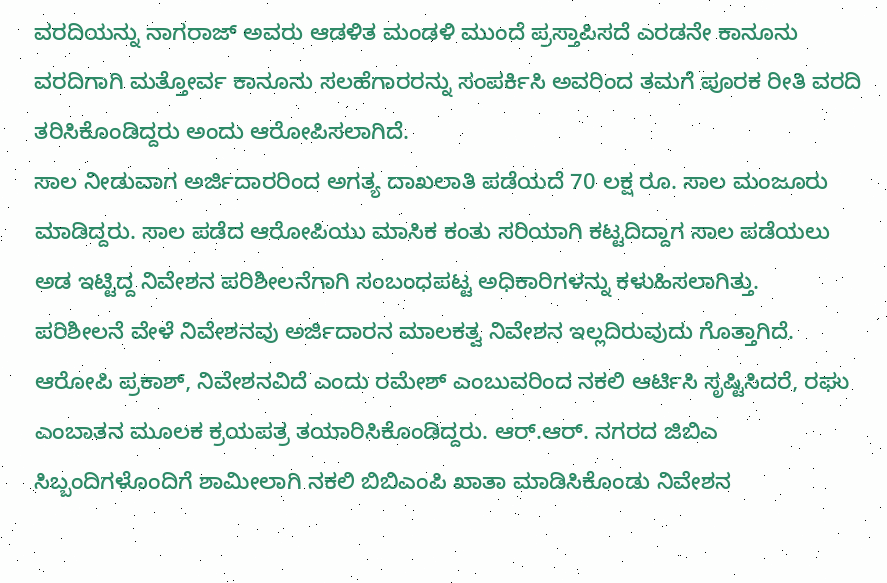ವರದಿಯನ್ನು ನಾಗರಾಜ್ ಅವರು ಆಡಳಿತ ಮಂಡಳಿ ಮುಂದೆ ಪ್ರಸ್ತಾಪಿಸದೆ ಎರಡನೇ ಕಾನೂನು ವರದಿಗಾಗಿ ಮತ್ತೋರ್ವ ಕಾನೂನು ಸಲಹೆಗಾರರನ್ನು ಸಂಪರ್ಕಿಸಿ ಅವರಿಂದ ತಮಗೆ ಪೂರಕ ರೀತಿ ವರದಿ ತರಿಸಿಕೊಂಡಿದ್ದರು ಅಂದು ಆರೋಪಿಸಲಾಗಿದೆ.
ಸಾಲ ನೀಡುವಾಗ ಅರ್ಜಿದಾರರಿಂದ ಅಗತ್ಯ ದಾಖಲಾತಿ ಪಡೆಯದೆ 70 ಲಕ್ಷ ರೂ. ಸಾಲ ಮಂಜೂರು ಮಾಡಿದ್ದರು. ಸಾಲ ಪಡೆದ ಆರೋಪಿಯು ಮಾಸಿಕ ಕಂತು ಸರಿಯಾಗಿ ಕಟ್ಟದಿದ್ದಾಗ ಸಾಲ ಪಡೆಯಲು ಅಡ ಇಟ್ಟಿದ್ದ ನಿವೇಶನ ಪರಿಶೀಲನೆಗಾಗಿ ಸಂಬಂಧಪಟ್ಟ ಅಧಿಕಾರಿಗಳನ್ನು ಕಳುಹಿಸಲಾಗಿತ್ತು.
ಪರಿಶೀಲನೆ ವೇಳೆ ನಿವೇಶನವು ಅರ್ಜಿದಾರನ ಮಾಲಕತ್ವ ನಿವೇಶನ ಇಲ್ಲದಿರುವುದು ಗೊತ್ತಾಗಿದೆ. ಆರೋಪಿ ಪ್ರಕಾಶ್, ನಿವೇಶನವಿದೆ ಎಂದು ರಮೇಶ್ ಎಂಬುವರಿಂದ ನಕಲಿ ಆರ್ಟಿಸಿ ಸೃಷ್ಟಿಸಿದರೆ, ರಘು ಎಂಬಾತನ ಮೂಲಕ ಕ್ರಯಪತ್ರ ತಯಾರಿಸಿಕೊಂಡಿದ್ದರು. ಆರ್.ಆರ್. ನಗರದ ಜಿಬಿಎ ಸಿಬ್ಬಂದಿಗಳೊಂದಿಗೆ ಶಾಮೀಲಾಗಿ ನಕಲಿ ಬಿಬಿಎಂಪಿ ಖಾತಾ ಮಾಡಿಸಿಕೊಂಡು ನಿವೇಶನ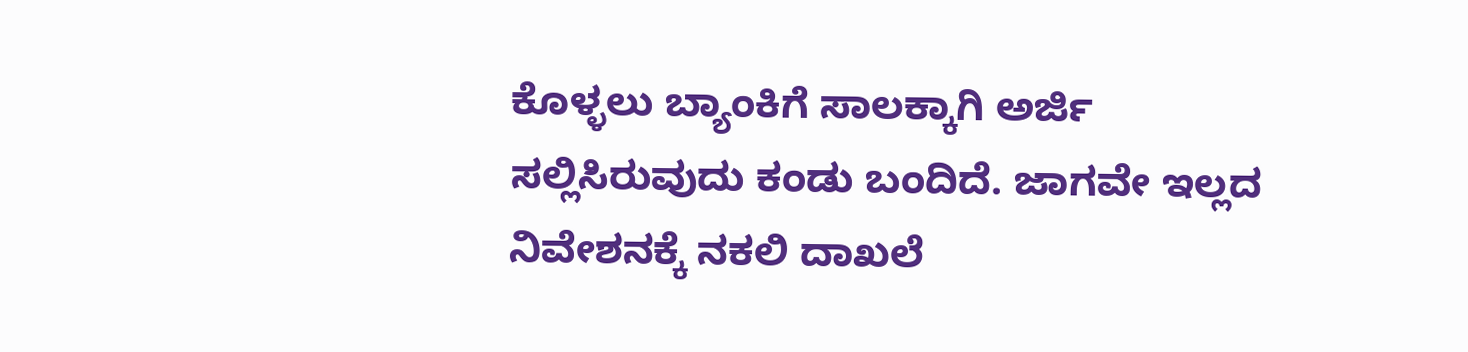ಕೊಳ್ಳಲು ಬ್ಯಾಂಕಿಗೆ ಸಾಲಕ್ಕಾಗಿ ಅರ್ಜಿ ಸಲ್ಲಿಸಿರುವುದು ಕಂಡು ಬಂದಿದೆ. ಜಾಗವೇ ಇಲ್ಲದ ನಿವೇಶನಕ್ಕೆ ನಕಲಿ ದಾಖಲೆ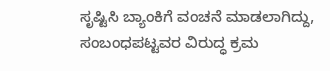ಸೃಷ್ಟಿಸಿ ಬ್ಯಾಂಕಿಗೆ ವಂಚನೆ ಮಾಡಲಾಗಿದ್ದು, ಸಂಬಂಧಪಟ್ಟವರ ವಿರುದ್ಧ ಕ್ರಮ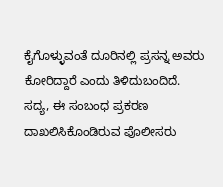ಕೈಗೊಳ್ಳುವಂತೆ ದೂರಿನಲ್ಲಿ ಪ್ರಸನ್ನ ಅವರು ಕೋರಿದ್ದಾರೆ ಎಂದು ತಿಳಿದುಬಂದಿದೆ.
ಸದ್ಯ, ಈ ಸಂಬಂಧ ಪ್ರಕರಣ ದಾಖಲಿಸಿಕೊಂಡಿರುವ ಪೊಲೀಸರು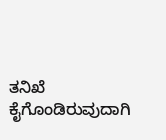ತನಿಖೆ ಕೈಗೊಂಡಿರುವುದಾಗಿ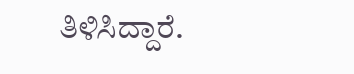ತಿಳಿಸಿದ್ದಾರೆ.